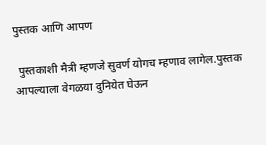पुस्तक आणि आपण

 पुस्तकाशी मैत्री म्हणजे सुवर्ण योगच म्हणाव लागेल.पुस्तक आपल्याला वेगळया दुनियेत घेऊन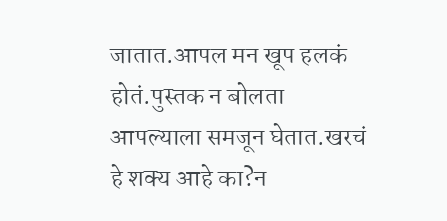जातात.आपल मन खूप हलकं होतं.पुस्तक न बोलता आपल्याला समजून घेतात.खरचं हे शक्य आहे का?न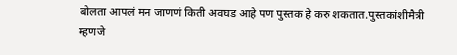बोलता आपलं मन जाणणं किती अवघड आहे पण पुस्तक हे करु शकतात.पुस्तकांशीमैत्री म्हणजे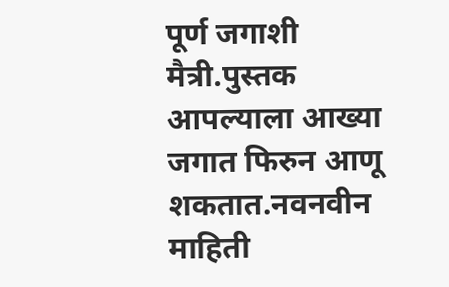पूर्ण जगाशी मैत्री.पुस्तक आपल्याला आख्या जगात फिरुन आणू शकतात.नवनवीन माहिती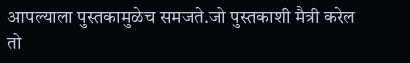आपल्याला पुस्तकामुळेच समजते.जो पुस्तकाशी मैत्री करेल तो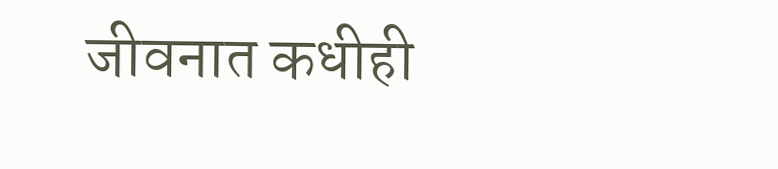जीवनात कधीही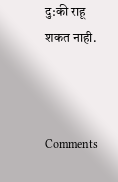दु:की राहू शकत नाही.



Comments